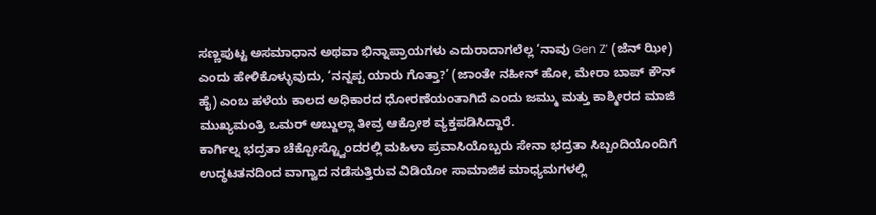ಸಣ್ಣಪುಟ್ಟ ಅಸಮಾಧಾನ ಅಥವಾ ಭಿನ್ನಾಪ್ರಾಯಗಳು ಎದುರಾದಾಗಲೆಲ್ಲ ‘ನಾವು Gen Z’ (ಜೆನ್ ಝೀ) ಎಂದು ಹೇಳಿಕೊಳ್ಳುವುದು, ‘ನನ್ನಪ್ಪ ಯಾರು ಗೊತ್ತಾ?’ (ಜಾಂತೇ ನಹೀನ್ ಹೋ, ಮೇರಾ ಬಾಪ್ ಕೌನ್ ಹೈ) ಎಂಬ ಹಳೆಯ ಕಾಲದ ಅಧಿಕಾರದ ಧೋರಣೆಯಂತಾಗಿದೆ ಎಂದು ಜಮ್ಮು ಮತ್ತು ಕಾಶ್ಮೀರದ ಮಾಜಿ ಮುಖ್ಯಮಂತ್ರಿ ಒಮರ್ ಅಬ್ದುಲ್ಲಾ ತೀವ್ರ ಆಕ್ರೋಶ ವ್ಯಕ್ತಪಡಿಸಿದ್ದಾರೆ.
ಕಾರ್ಗಿಲ್ನ ಭದ್ರತಾ ಚೆಕ್ಪೋಸ್ಟ್ವೊಂದರಲ್ಲಿ ಮಹಿಳಾ ಪ್ರವಾಸಿಯೊಬ್ಬರು ಸೇನಾ ಭದ್ರತಾ ಸಿಬ್ಬಂದಿಯೊಂದಿಗೆ ಉದ್ಧಟತನದಿಂದ ವಾಗ್ವಾದ ನಡೆಸುತ್ತಿರುವ ವಿಡಿಯೋ ಸಾಮಾಜಿಕ ಮಾಧ್ಯಮಗಳಲ್ಲಿ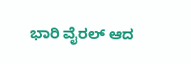ಭಾರಿ ವೈರಲ್ ಆದ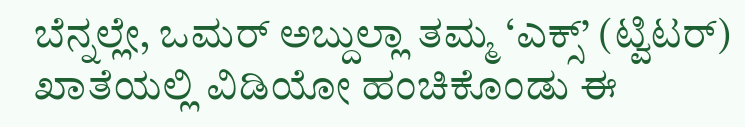ಬೆನ್ನಲ್ಲೇ, ಒಮರ್ ಅಬ್ದುಲ್ಲಾ ತಮ್ಮ ‘ಎಕ್ಸ್’ (ಟ್ವಿಟರ್) ಖಾತೆಯಲ್ಲಿ ವಿಡಿಯೋ ಹಂಚಿಕೊಂಡು ಈ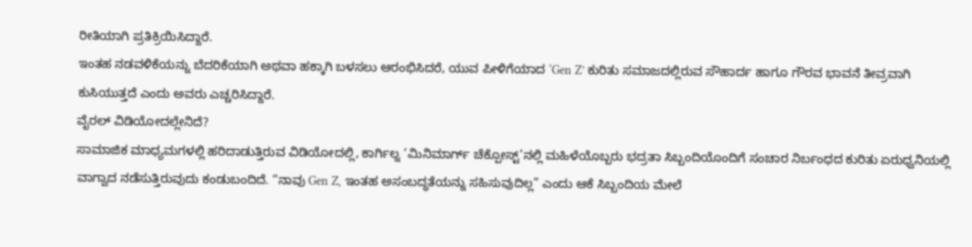ರೀತಿಯಾಗಿ ಪ್ರತಿಕ್ರಿಯಿಸಿದ್ದಾರೆ.
ಇಂತಹ ನಡವಳಿಕೆಯನ್ನು ಬೆದರಿಕೆಯಾಗಿ ಅಥವಾ ಹಕ್ಕಾಗಿ ಬಳಸಲು ಆರಂಭಿಸಿದರೆ, ಯುವ ಪೀಳಿಗೆಯಾದ ‘Gen Z’ ಕುರಿತು ಸಮಾಜದಲ್ಲಿರುವ ಸೌಹಾರ್ದ ಹಾಗೂ ಗೌರವ ಭಾವನೆ ತೀವ್ರವಾಗಿ ಕುಸಿಯುತ್ತದೆ ಎಂದು ಅವರು ಎಚ್ಚರಿಸಿದ್ದಾರೆ.
ವೈರಲ್ ವಿಡಿಯೋದಲ್ಲೇನಿದೆ?
ಸಾಮಾಜಿಕ ಮಾಧ್ಯಮಗಳಲ್ಲಿ ಹರಿದಾಡುತ್ತಿರುವ ವಿಡಿಯೋದಲ್ಲಿ, ಕಾರ್ಗಿಲ್ನ ‘ಮಿನಿಮಾರ್ಗ್ ಚೆಕ್ಪೋಸ್ಟ್’ನಲ್ಲಿ ಮಹಿಳೆಯೊಬ್ಬರು ಭದ್ರತಾ ಸಿಬ್ಬಂದಿಯೊಂದಿಗೆ ಸಂಚಾರ ನಿರ್ಬಂಧದ ಕುರಿತು ಏರುಧ್ವನಿಯಲ್ಲಿ ವಾಗ್ವಾದ ನಡೆಸುತ್ತಿರುವುದು ಕಂಡುಬಂದಿದೆ. “ನಾವು Gen Z, ಇಂತಹ ಅಸಂಬದ್ಧತೆಯನ್ನು ಸಹಿಸುವುದಿಲ್ಲ” ಎಂದು ಆಕೆ ಸಿಬ್ಬಂದಿಯ ಮೇಲೆ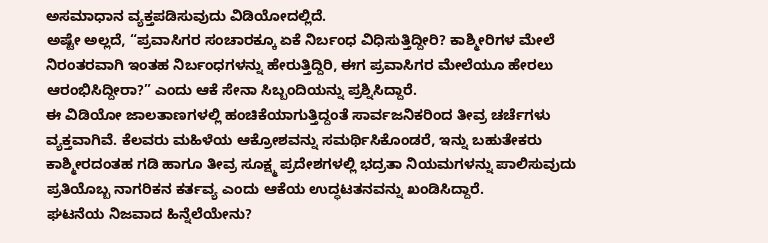ಅಸಮಾಧಾನ ವ್ಯಕ್ತಪಡಿಸುವುದು ವಿಡಿಯೋದಲ್ಲಿದೆ.
ಅಷ್ಟೇ ಅಲ್ಲದೆ, “ಪ್ರವಾಸಿಗರ ಸಂಚಾರಕ್ಕೂ ಏಕೆ ನಿರ್ಬಂಧ ವಿಧಿಸುತ್ತಿದ್ದೀರಿ? ಕಾಶ್ಮೀರಿಗಳ ಮೇಲೆ ನಿರಂತರವಾಗಿ ಇಂತಹ ನಿರ್ಬಂಧಗಳನ್ನು ಹೇರುತ್ತಿದ್ದಿರಿ, ಈಗ ಪ್ರವಾಸಿಗರ ಮೇಲೆಯೂ ಹೇರಲು ಆರಂಭಿಸಿದ್ದೀರಾ?” ಎಂದು ಆಕೆ ಸೇನಾ ಸಿಬ್ಬಂದಿಯನ್ನು ಪ್ರಶ್ನಿಸಿದ್ದಾರೆ.
ಈ ವಿಡಿಯೋ ಜಾಲತಾಣಗಳಲ್ಲಿ ಹಂಚಿಕೆಯಾಗುತ್ತಿದ್ದಂತೆ ಸಾರ್ವಜನಿಕರಿಂದ ತೀವ್ರ ಚರ್ಚೆಗಳು ವ್ಯಕ್ತವಾಗಿವೆ. ಕೆಲವರು ಮಹಿಳೆಯ ಆಕ್ರೋಶವನ್ನು ಸಮರ್ಥಿಸಿಕೊಂಡರೆ, ಇನ್ನು ಬಹುತೇಕರು ಕಾಶ್ಮೀರದಂತಹ ಗಡಿ ಹಾಗೂ ತೀವ್ರ ಸೂಕ್ಷ್ಮ ಪ್ರದೇಶಗಳಲ್ಲಿ ಭದ್ರತಾ ನಿಯಮಗಳನ್ನು ಪಾಲಿಸುವುದು ಪ್ರತಿಯೊಬ್ಬ ನಾಗರಿಕನ ಕರ್ತವ್ಯ ಎಂದು ಆಕೆಯ ಉದ್ಧಟತನವನ್ನು ಖಂಡಿಸಿದ್ದಾರೆ.
ಘಟನೆಯ ನಿಜವಾದ ಹಿನ್ನೆಲೆಯೇನು?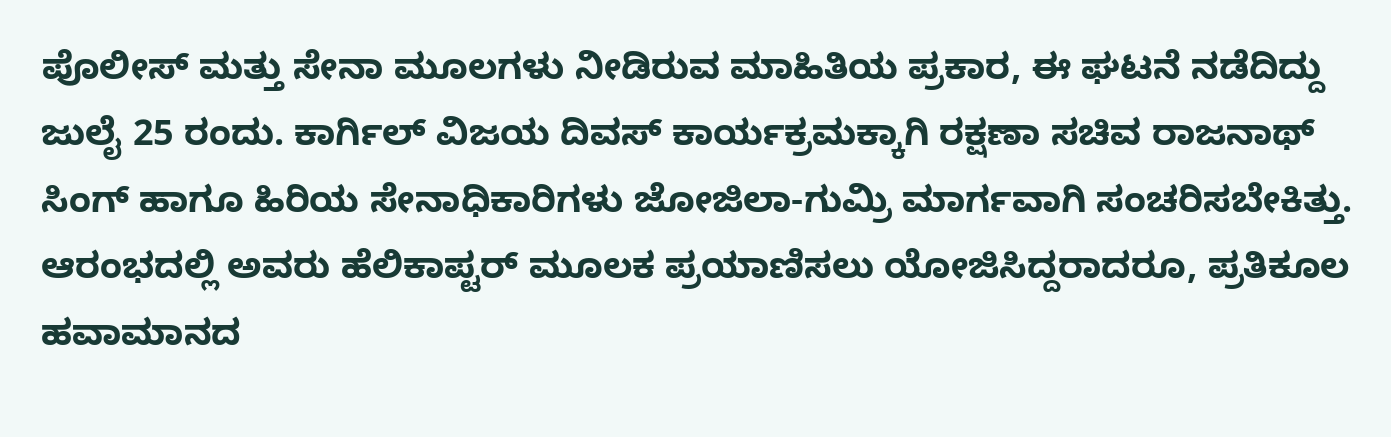ಪೊಲೀಸ್ ಮತ್ತು ಸೇನಾ ಮೂಲಗಳು ನೀಡಿರುವ ಮಾಹಿತಿಯ ಪ್ರಕಾರ, ಈ ಘಟನೆ ನಡೆದಿದ್ದು ಜುಲೈ 25 ರಂದು. ಕಾರ್ಗಿಲ್ ವಿಜಯ ದಿವಸ್ ಕಾರ್ಯಕ್ರಮಕ್ಕಾಗಿ ರಕ್ಷಣಾ ಸಚಿವ ರಾಜನಾಥ್ ಸಿಂಗ್ ಹಾಗೂ ಹಿರಿಯ ಸೇನಾಧಿಕಾರಿಗಳು ಜೋಜಿಲಾ-ಗುಮ್ರಿ ಮಾರ್ಗವಾಗಿ ಸಂಚರಿಸಬೇಕಿತ್ತು.
ಆರಂಭದಲ್ಲಿ ಅವರು ಹೆಲಿಕಾಪ್ಟರ್ ಮೂಲಕ ಪ್ರಯಾಣಿಸಲು ಯೋಜಿಸಿದ್ದರಾದರೂ, ಪ್ರತಿಕೂಲ ಹವಾಮಾನದ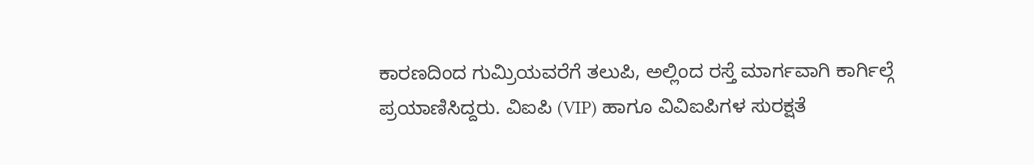ಕಾರಣದಿಂದ ಗುಮ್ರಿಯವರೆಗೆ ತಲುಪಿ, ಅಲ್ಲಿಂದ ರಸ್ತೆ ಮಾರ್ಗವಾಗಿ ಕಾರ್ಗಿಲ್ಗೆ ಪ್ರಯಾಣಿಸಿದ್ದರು. ವಿಐಪಿ (VIP) ಹಾಗೂ ವಿವಿಐಪಿಗಳ ಸುರಕ್ಷತೆ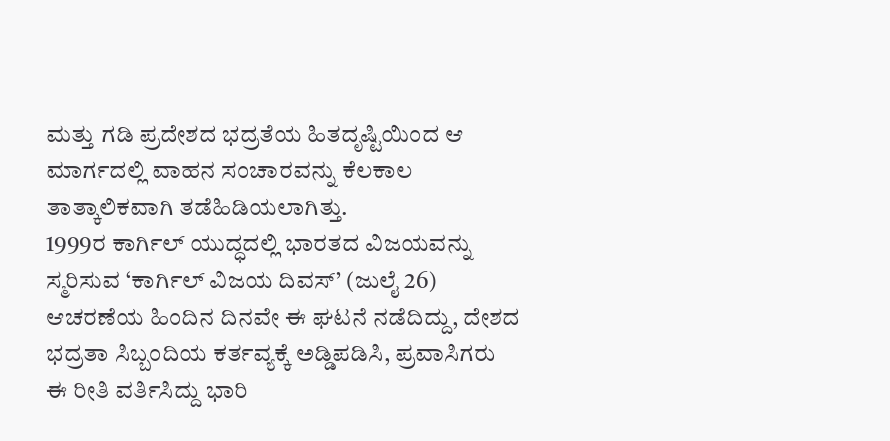ಮತ್ತು ಗಡಿ ಪ್ರದೇಶದ ಭದ್ರತೆಯ ಹಿತದೃಷ್ಟಿಯಿಂದ ಆ ಮಾರ್ಗದಲ್ಲಿ ವಾಹನ ಸಂಚಾರವನ್ನು ಕೆಲಕಾಲ ತಾತ್ಕಾಲಿಕವಾಗಿ ತಡೆಹಿಡಿಯಲಾಗಿತ್ತು.
1999ರ ಕಾರ್ಗಿಲ್ ಯುದ್ಧದಲ್ಲಿ ಭಾರತದ ವಿಜಯವನ್ನು ಸ್ಮರಿಸುವ ‘ಕಾರ್ಗಿಲ್ ವಿಜಯ ದಿವಸ್’ (ಜುಲೈ 26) ಆಚರಣೆಯ ಹಿಂದಿನ ದಿನವೇ ಈ ಘಟನೆ ನಡೆದಿದ್ದು, ದೇಶದ ಭದ್ರತಾ ಸಿಬ್ಬಂದಿಯ ಕರ್ತವ್ಯಕ್ಕೆ ಅಡ್ಡಿಪಡಿಸಿ, ಪ್ರವಾಸಿಗರು ಈ ರೀತಿ ವರ್ತಿಸಿದ್ದು ಭಾರಿ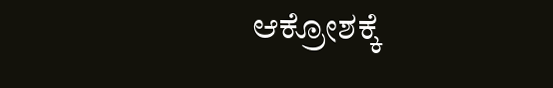ಆಕ್ರೋಶಕ್ಕೆ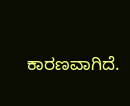ಕಾರಣವಾಗಿದೆ.